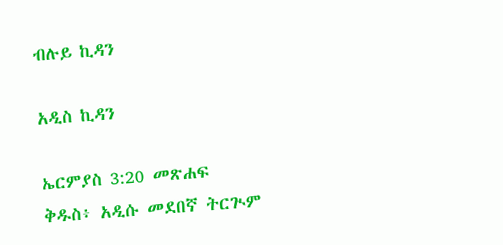ብሉይ ኪዳን

አዲስ ኪዳን

ኤርምያስ 3:20 መጽሐፍ ቅዱስ፥ አዲሱ መደበኛ ትርጒም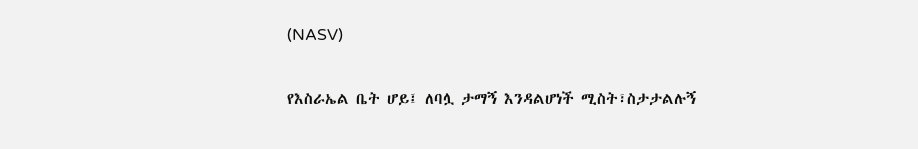(NASV)

የእስራኤል ቤት ሆይ፤ ለባሏ ታማኝ እንዳልሆነች ሚስት፣ስታታልሉኝ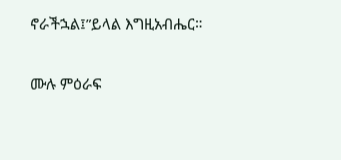ኖራችኋል፤”ይላል እግዚአብሔር።

ሙሉ ምዕራፍ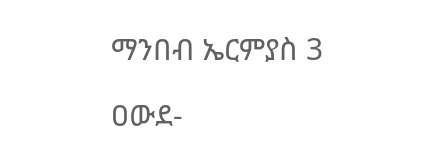ማንበብ ኤርምያስ 3

ዐውደ-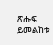ጽሑፍ ይመልከቱ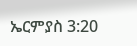ኤርምያስ 3:20